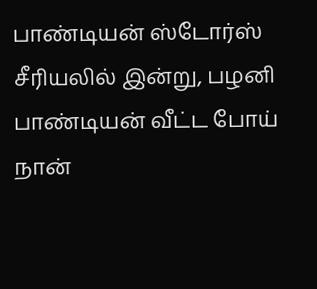பாண்டியன் ஸ்டோர்ஸ் சீரியலில் இன்று, பழனி பாண்டியன் வீட்ட போய் நான்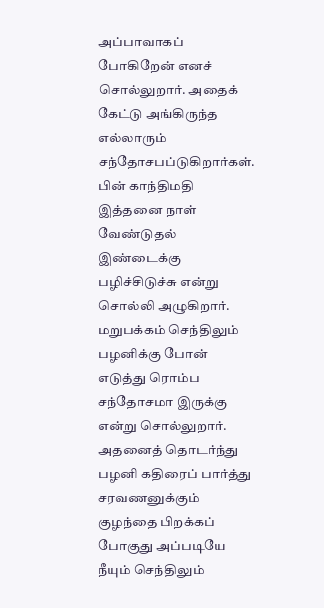அப்பாவாகப் போகிறேன் எனச் சொல்லுறார். அதைக் கேட்டு அங்கிருந்த எல்லாரும் சந்தோசபப்டுகிறார்கள். பின் காந்திமதி இத்தனை நாள் வேண்டுதல் இண்டைக்கு பழிச்சிடுச்சு என்று சொல்லி அழுகிறார்.
மறுபக்கம் செந்திலும் பழனிக்கு போன் எடுத்து ரொம்ப சந்தோசமா இருக்கு என்று சொல்லுறார். அதனைத் தொடர்ந்து பழனி கதிரைப் பார்த்து சரவணனுக்கும் குழந்தை பிறக்கப் போகுது அப்படியே நீயும் செந்திலும்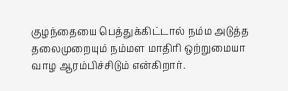குழந்தையை பெத்துக்கிட்டால் நம்ம அடுத்த தலைமுறையும் நம்மள மாதிரி ஒற்றுமையா வாழ ஆரம்பிச்சிடும் என்கிறார்.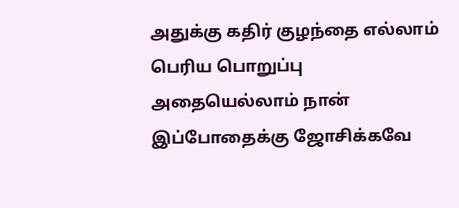அதுக்கு கதிர் குழந்தை எல்லாம் பெரிய பொறுப்பு அதையெல்லாம் நான் இப்போதைக்கு ஜோசிக்கவே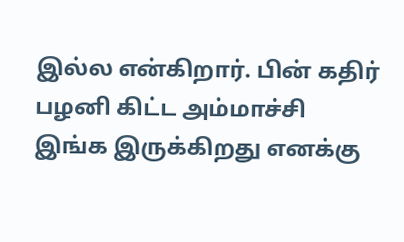இல்ல என்கிறார். பின் கதிர் பழனி கிட்ட அம்மாச்சி இங்க இருக்கிறது எனக்கு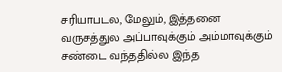சரியாபடல, மேலும், இத்தனை வருசத்துல அப்பாவுக்கும் அம்மாவுக்கும் சண்டை வந்ததில்ல இந்த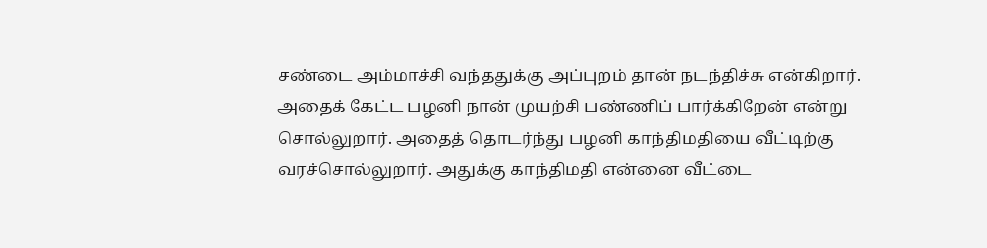சண்டை அம்மாச்சி வந்ததுக்கு அப்புறம் தான் நடந்திச்சு என்கிறார்.
அதைக் கேட்ட பழனி நான் முயற்சி பண்ணிப் பார்க்கிறேன் என்று சொல்லுறார். அதைத் தொடர்ந்து பழனி காந்திமதியை வீட்டிற்கு வரச்சொல்லுறார். அதுக்கு காந்திமதி என்னை வீட்டை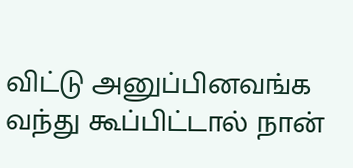விட்டு அனுப்பினவங்க வந்து கூப்பிட்டால் நான்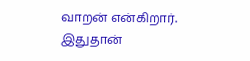வாறன் என்கிறார். இதுதான்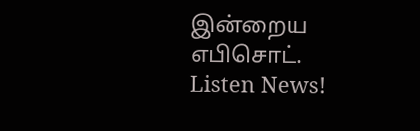இன்றைய எபிசொட்.
Listen News!